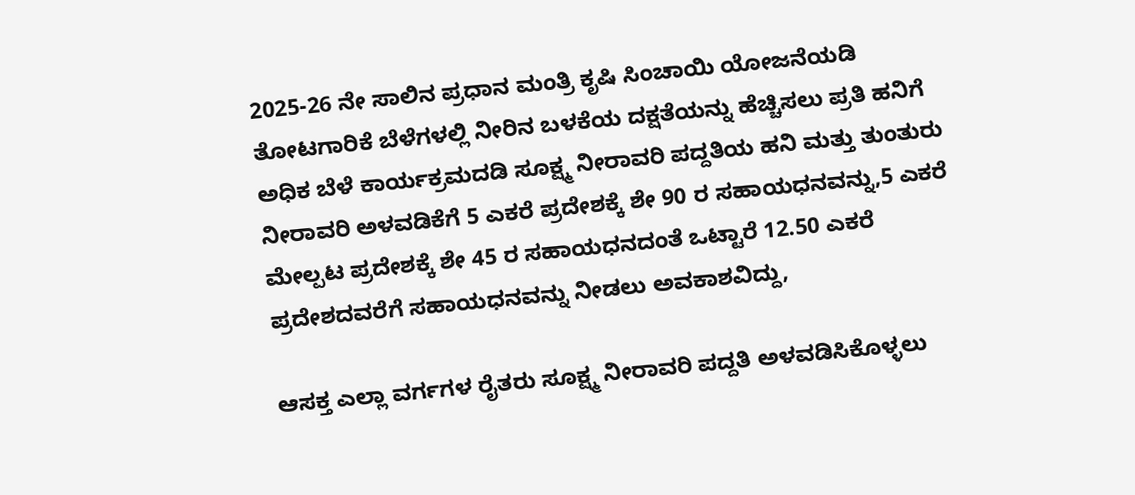2025-26 ನೇ ಸಾಲಿನ ಪ್ರಧಾನ ಮಂತ್ರಿ ಕೃಷಿ ಸಿಂಚಾಯಿ ಯೋಜನೆಯಡಿ ತೋಟಗಾರಿಕೆ ಬೆಳೆಗಳಲ್ಲಿ ನೀರಿನ ಬಳಕೆಯ ದಕ್ಷತೆಯನ್ನು ಹೆಚ್ಚಿಸಲು ಪ್ರತಿ ಹನಿಗೆ ಅಧಿಕ ಬೆಳೆ ಕಾರ್ಯಕ್ರಮದಡಿ ಸೂಕ್ಷ್ಮ ನೀರಾವರಿ ಪದ್ದತಿಯ ಹನಿ ಮತ್ತು ತುಂತುರು ನೀರಾವರಿ ಅಳವಡಿಕೆಗೆ 5 ಎಕರೆ ಪ್ರದೇಶಕ್ಕೆ ಶೇ 90 ರ ಸಹಾಯಧನವನ್ನು,5 ಎಕರೆ ಮೇಲ್ಪಟ ಪ್ರದೇಶಕ್ಕೆ ಶೇ 45 ರ ಸಹಾಯಧನದಂತೆ ಒಟ್ಟಾರೆ 12.50 ಎಕರೆ ಪ್ರದೇಶದವರೆಗೆ ಸಹಾಯಧನವನ್ನು ನೀಡಲು ಅವಕಾಶವಿದ್ದು,

ಆಸಕ್ತ ಎಲ್ಲಾ ವರ್ಗಗಳ ರೈತರು ಸೂಕ್ಷ್ಮ ನೀರಾವರಿ ಪದ್ದತಿ ಅಳವಡಿಸಿಕೊಳ್ಳಲು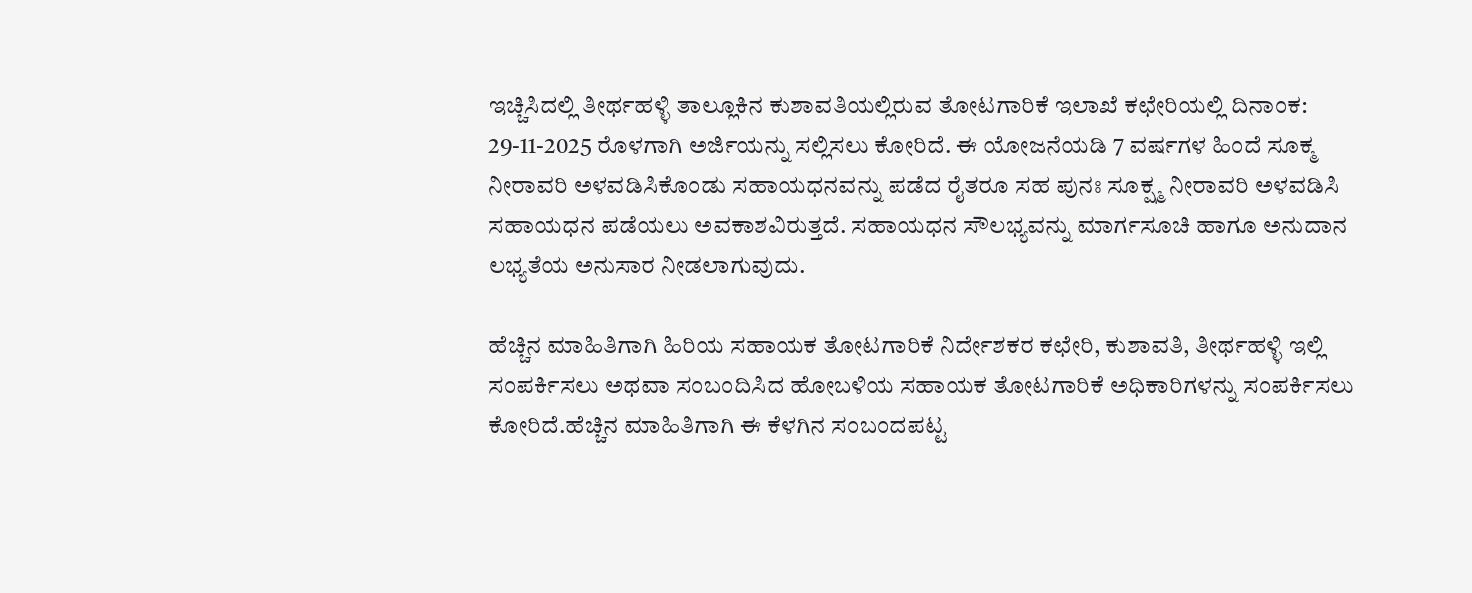ಇಚ್ಚಿಸಿದಲ್ಲಿ ತೀರ್ಥಹಳ್ಳಿ ತಾಲ್ಲೂಕಿನ ಕುಶಾವತಿಯಲ್ಲಿರುವ ತೋಟಗಾರಿಕೆ ಇಲಾಖೆ ಕಛೇರಿಯಲ್ಲಿ ದಿನಾಂಕ: 29-11-2025 ರೊಳಗಾಗಿ ಅರ್ಜಿಯನ್ನು ಸಲ್ಲಿಸಲು ಕೋರಿದೆ. ಈ ಯೋಜನೆಯಡಿ 7 ವರ್ಷಗಳ ಹಿಂದೆ ಸೂಕ್ಮ ನೀರಾವರಿ ಅಳವಡಿಸಿಕೊಂಡು ಸಹಾಯಧನವನ್ನು ಪಡೆದ ರೈತರೂ ಸಹ ಪುನಃ ಸೂಕ್ಷ್ಮ ನೀರಾವರಿ ಅಳವಡಿಸಿ ಸಹಾಯಧನ ಪಡೆಯಲು ಅವಕಾಶವಿರುತ್ತದೆ. ಸಹಾಯಧನ ಸೌಲಭ್ಯವನ್ನು ಮಾರ್ಗಸೂಚಿ ಹಾಗೂ ಅನುದಾನ ಲಭ್ಯತೆಯ ಅನುಸಾರ ನೀಡಲಾಗುವುದು.

ಹೆಚ್ಚಿನ ಮಾಹಿತಿಗಾಗಿ ಹಿರಿಯ ಸಹಾಯಕ ತೋಟಗಾರಿಕೆ ನಿರ್ದೇಶಕರ ಕಛೇರಿ, ಕುಶಾವತಿ, ತೀರ್ಥಹಳ್ಳಿ ಇಲ್ಲಿ ಸಂಪರ್ಕಿಸಲು ಅಥವಾ ಸಂಬಂದಿಸಿದ ಹೋಬಳಿಯ ಸಹಾಯಕ ತೋಟಗಾರಿಕೆ ಅಧಿಕಾರಿಗಳನ್ನು ಸಂಪರ್ಕಿಸಲು ಕೋರಿದೆ.ಹೆಚ್ಚಿನ ಮಾಹಿತಿಗಾಗಿ ಈ ಕೆಳಗಿನ ಸಂಬಂದಪಟ್ಟ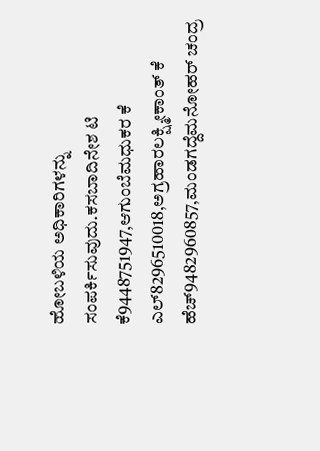ಹೋಬಳಿಯ ಅಧಿಕಾರಿಗಳನ್ನು ಸಂಪರ್ಕಿಸುವುದು.ಕಸಬಾದಿನೇಶ ಟಿ ಕೆ9448751947,ಆಗುಂಬೆಮಧುಕರ ಕೆ ಎಲ್8296510018,ಅಗ್ರಹಾರಲಕ್ಷ್ಮೀಕಾಂತ್ ಕೆ ಹೆಚ್9482960857,ಮಂಡಗದ್ದೆಮನೋಹರ್ ಚಂದ್ರ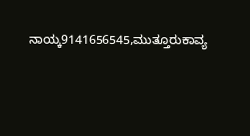ನಾಯ್ಕ9141656545,ಮುತ್ತೂರುಕಾವ್ಯ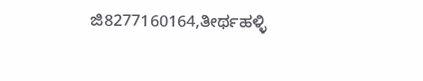ಜಿ8277160164,ತೀರ್ಥಹಳ್ಳಿ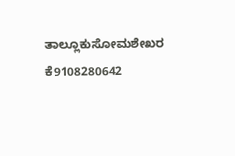ತಾಲ್ಲೂಕುಸೋಮಶೇಖರ ಕೆ9108280642